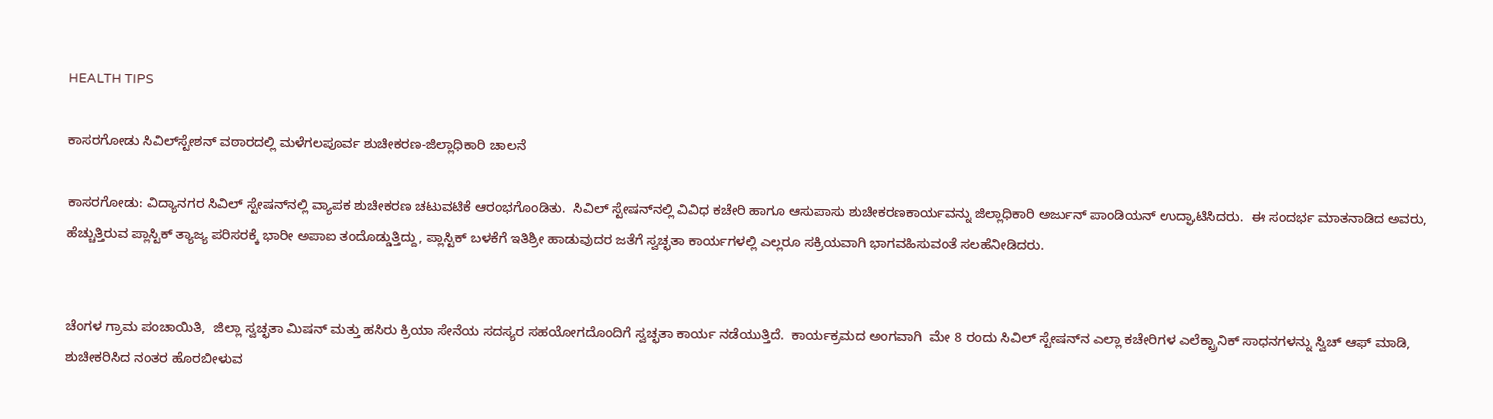HEALTH TIPS

ಕಾಸರಗೋಡು ಸಿವಿಲ್‍ಸ್ಟೇಶನ್ ವಠಾರದಲ್ಲಿ ಮಳೆಗಲಪೂರ್ವ ಶುಚೀಕರಣ-ಜಿಲ್ಲಾಧಿಕಾರಿ ಚಾಲನೆ

ಕಾಸರಗೋಡು: ವಿದ್ಯಾನಗರ ಸಿವಿಲ್ ಸ್ಟೇಷನ್‍ನಲ್ಲಿ ವ್ಯಾಪಕ ಶುಚೀಕರಣ ಚಟುವಟಿಕೆ ಆರಂಭಗೊಂಡಿತು.  ಸಿವಿಲ್ ಸ್ಟೇಷನ್‍ನಲ್ಲಿ ವಿವಿಧ ಕಚೇರಿ ಹಾಗೂ ಆಸುಪಾಸು ಶುಚೀಕರಣಕಾರ್ಯವನ್ನು ಜಿಲ್ಲಾಧಿಕಾರಿ ಅರ್ಜುನ್ ಪಾಂಡಿಯನ್ ಉದ್ಘಾಟಿಸಿದರು.  ಈ ಸಂದರ್ಭ ಮಾತನಾಡಿದ ಅವರು,  ಹೆಚ್ಚುತ್ತಿರುವ ಪ್ಲಾಸ್ಟಿಕ್ ತ್ಯಾಜ್ಯ ಪರಿಸರಕ್ಕೆ ಭಾರೀ ಅಪಾಐ ತಂದೊಡ್ಡುತ್ತಿದ್ದು, ಪ್ಲಾಸ್ಟಿಕ್ ಬಳಕೆಗೆ ಇತಿಶ್ರೀ ಹಾಡುವುದರ ಜತೆಗೆ ಸ್ವಚ್ಛತಾ ಕಾರ್ಯಗಳಲ್ಲಿ ಎಲ್ಲರೂ ಸಕ್ರಿಯವಾಗಿ ಭಾಗವಹಿಸುವಂತೆ ಸಲಹೆನೀಡಿದರು.


ಚೆಂಗಳ ಗ್ರಾಮ ಪಂಚಾಯಿತಿ,  ಜಿಲ್ಲಾ ಸ್ವಚ್ಛತಾ ಮಿಷನ್ ಮತ್ತು ಹಸಿರು ಕ್ರಿಯಾ ಸೇನೆಯ ಸದಸ್ಯರ ಸಹಯೋಗದೊಂದಿಗೆ ಸ್ವಚ್ಛತಾ ಕಾರ್ಯ ನಡೆಯುತ್ತಿದೆ.  ಕಾರ್ಯಕ್ರಮದ ಅಂಗವಾಗಿ  ಮೇ 8 ರಂದು ಸಿವಿಲ್ ಸ್ಟೇಷನ್‍ನ ಎಲ್ಲಾ ಕಚೇರಿಗಳ ಎಲೆಕ್ಟ್ರಾನಿಕ್ ಸಾಧನಗಳನ್ನು ಸ್ವಿಚ್ ಆಫ್ ಮಾಡಿ, ಶುಚೀಕರಿಸಿದ ನಂತರ ಹೊರಬೀಳುವ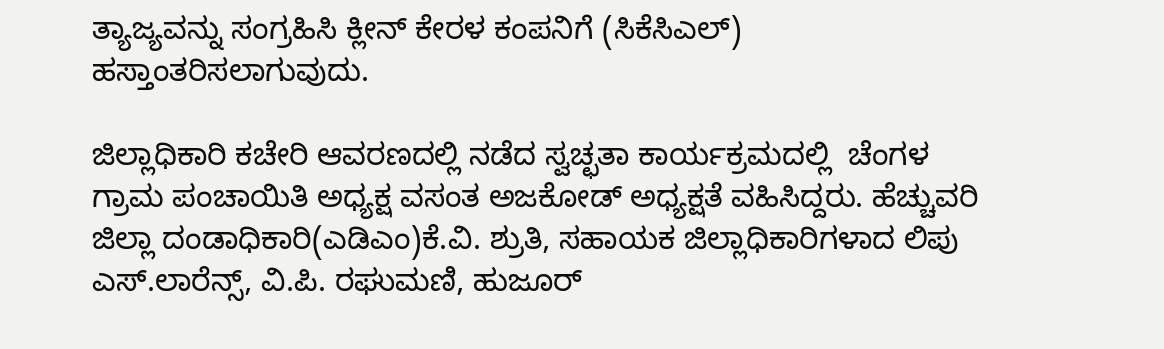ತ್ಯಾಜ್ಯವನ್ನು ಸಂಗ್ರಹಿಸಿ ಕ್ಲೀನ್ ಕೇರಳ ಕಂಪನಿಗೆ (ಸಿಕೆಸಿಎಲ್) ಹಸ್ತಾಂತರಿಸಲಾಗುವುದು.

ಜಿಲ್ಲಾಧಿಕಾರಿ ಕಚೇರಿ ಆವರಣದಲ್ಲಿ ನಡೆದ ಸ್ವಚ್ಛತಾ ಕಾರ್ಯಕ್ರಮದಲ್ಲಿ  ಚೆಂಗಳ ಗ್ರಾಮ ಪಂಚಾಯಿತಿ ಅಧ್ಯಕ್ಷ ವಸಂತ ಅಜಕೋಡ್ ಅಧ್ಯಕ್ಷತೆ ವಹಿಸಿದ್ದರು. ಹೆಚ್ಚುವರಿ ಜಿಲ್ಲಾ ದಂಡಾಧಿಕಾರಿ(ಎಡಿಎಂ)ಕೆ.ವಿ. ಶ್ರುತಿ, ಸಹಾಯಕ ಜಿಲ್ಲಾಧಿಕಾರಿಗಳಾದ ಲಿಪು ಎಸ್.ಲಾರೆನ್ಸ್, ವಿ.ಪಿ. ರಘುಮಣಿ, ಹುಜೂರ್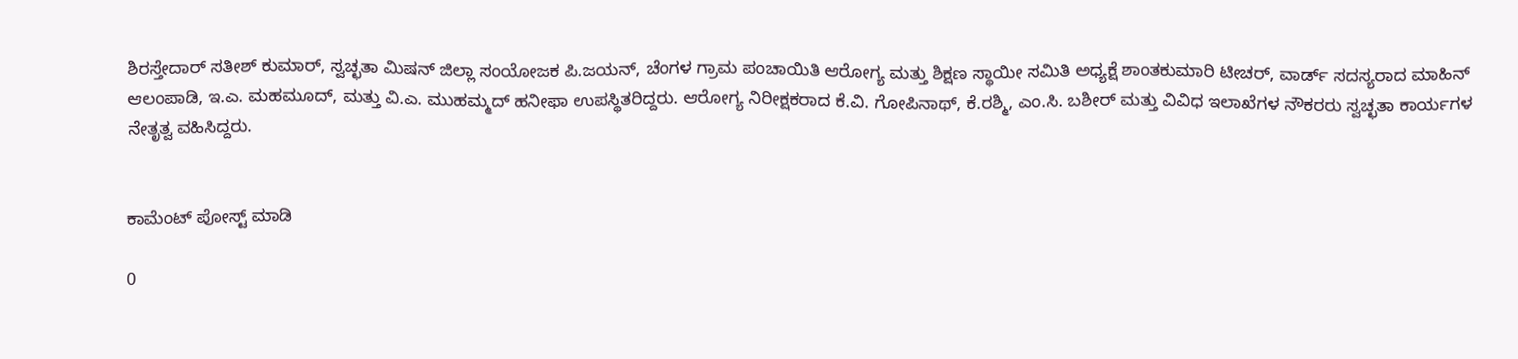ಶಿರಸ್ತೇದಾರ್ ಸತೀಶ್ ಕುಮಾರ್, ಸ್ವಚ್ಛತಾ ಮಿಷನ್ ಜಿಲ್ಲಾ ಸಂಯೋಜಕ ಪಿ.ಜಯನ್, ಚೆಂಗಳ ಗ್ರಾಮ ಪಂಚಾಯಿತಿ ಆರೋಗ್ಯ ಮತ್ತು ಶಿಕ್ಷಣ ಸ್ಥಾಯೀ ಸಮಿತಿ ಅಧ್ಯಕ್ಷೆ ಶಾಂತಕುಮಾರಿ ಟೀಚರ್, ವಾರ್ಡ್ ಸದಸ್ಯರಾದ ಮಾಹಿನ್ ಆಲಂಪಾಡಿ, ಇ.ಎ. ಮಹಮೂದ್, ಮತ್ತು ವಿ.ಎ. ಮುಹಮ್ಮದ್ ಹನೀಫಾ ಉಪಸ್ಥಿತರಿದ್ದರು. ಆರೋಗ್ಯ ನಿರೀಕ್ಷಕರಾದ ಕೆ.ವಿ. ಗೋಪಿನಾಥ್, ಕೆ.ರಶ್ಮಿ, ಎಂ.ಸಿ. ಬಶೀರ್ ಮತ್ತು ವಿವಿಧ ಇಲಾಖೆಗಳ ನೌಕರರು ಸ್ವಚ್ಛತಾ ಕಾರ್ಯಗಳ ನೇತೃತ್ವ ವಹಿಸಿದ್ದರು.


ಕಾಮೆಂಟ್‌‌ ಪೋಸ್ಟ್‌ ಮಾಡಿ

0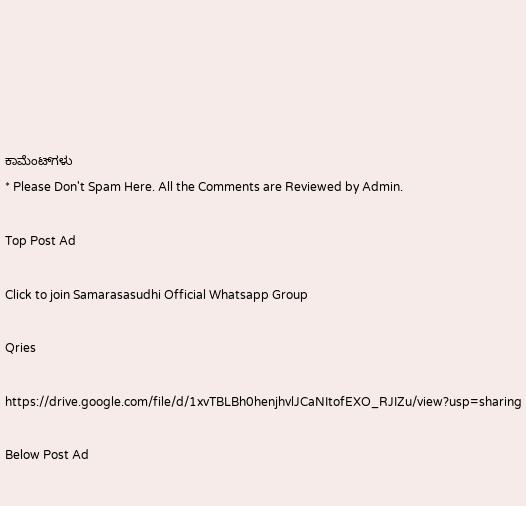ಕಾಮೆಂಟ್‌ಗಳು
* Please Don't Spam Here. All the Comments are Reviewed by Admin.

Top Post Ad

Click to join Samarasasudhi Official Whatsapp Group

Qries

https://drive.google.com/file/d/1xvTBLBh0henjhvlJCaNItofEXO_RJIZu/view?usp=sharing

Below Post Ad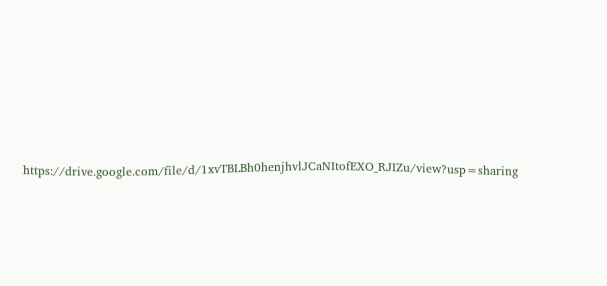https://drive.google.com/file/d/1xvTBLBh0henjhvlJCaNItofEXO_RJIZu/view?usp=sharing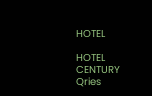HOTEL

HOTEL
CENTURY
Qries